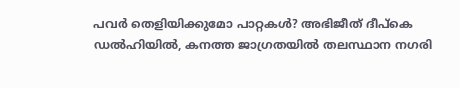പവർ തെളിയിക്കുമോ പാറ്റകൾ? അഭിജീത് ദീപ്കെ ഡൽഹിയിൽ, കനത്ത ജാഗ്രതയിൽ തലസ്ഥാന നഗരി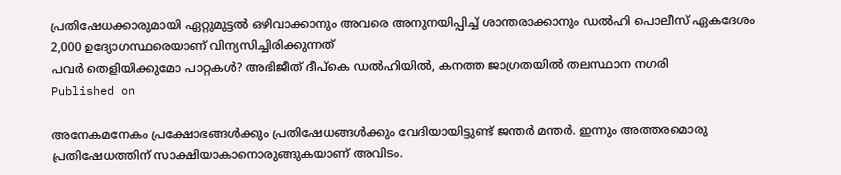പ്രതിഷേധക്കാരുമായി ഏറ്റുമുട്ടൽ ഒഴിവാക്കാനും അവരെ അനുനയിപ്പിച്ച് ശാന്തരാക്കാനും ഡൽഹി പൊലീസ് ഏകദേശം 2,000 ഉദ്യോഗസ്ഥരെയാണ് വിന്യസിച്ചിരിക്കുന്നത്
പവർ തെളിയിക്കുമോ പാറ്റകൾ? അഭിജീത് ദീപ്കെ ഡൽഹിയിൽ, കനത്ത ജാഗ്രതയിൽ തലസ്ഥാന നഗരി
Published on

അനേകമനേകം പ്രക്ഷോഭങ്ങൾക്കും പ്രതിഷേധങ്ങൾക്കും വേദിയായിട്ടുണ്ട് ജന്തർ മന്തർ. ഇന്നും അത്തരമൊരു പ്രതിഷേധത്തിന് സാക്ഷിയാകാനൊരുങ്ങുകയാണ് അവിടം.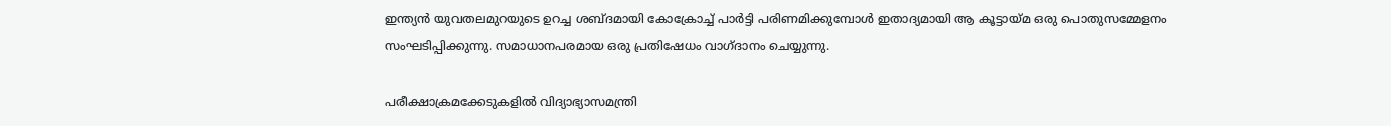ഇന്ത്യൻ യുവതലമുറയുടെ ഉറച്ച ശബ്ദമായി കോക്രോച്ച് പാർട്ടി പരിണമിക്കുമ്പോൾ ഇതാദ്യമായി ആ കൂട്ടായ്മ ഒരു പൊതുസമ്മേളനം സംഘടിപ്പിക്കുന്നു. സമാധാനപരമായ ഒരു പ്രതിഷേധം വാഗ്ദാനം ചെയ്യുന്നു.

പരീക്ഷാക്രമക്കേടുകളിൽ വിദ്യാഭ്യാസമന്ത്രി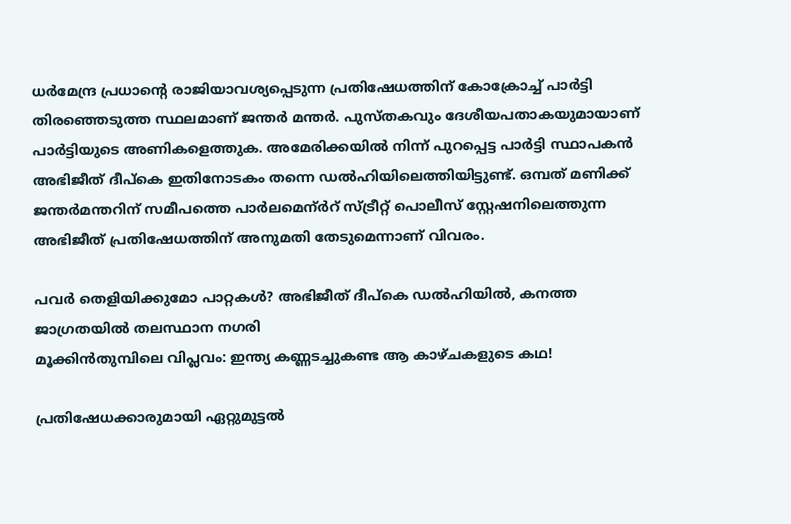ധർമേന്ദ്ര പ്രധാന്റെ രാജിയാവശ്യപ്പെടുന്ന പ്രതിഷേധത്തിന് കോക്രോച്ച് പാർട്ടി തിരഞ്ഞെടുത്ത സ്ഥലമാണ് ജന്തർ മന്തർ. പുസ്തകവും ദേശീയപതാകയുമായാണ് പാർട്ടിയുടെ അണികളെത്തുക. അമേരിക്കയിൽ നിന്ന് പുറപ്പെട്ട പാർട്ടി സ്ഥാപകൻ അഭിജീത് ദീപ്കെ ഇതിനോടകം തന്നെ ഡൽഹിയിലെത്തിയിട്ടുണ്ട്. ഒമ്പത് മണിക്ക് ജന്തർമന്തറിന് സമീപത്തെ പാർലമെന്ർറ് സ്ട്രീറ്റ് പൊലീസ് സ്റ്റേഷനിലെത്തുന്ന അഭിജീത് പ്രതിഷേധത്തിന് അനുമതി തേടുമെന്നാണ് വിവരം.

പവർ തെളിയിക്കുമോ പാറ്റകൾ? അഭിജീത് ദീപ്കെ ഡൽഹിയിൽ, കനത്ത ജാഗ്രതയിൽ തലസ്ഥാന നഗരി
മൂക്കിന്‍തുമ്പിലെ വിപ്ലവം: ഇന്ത്യ കണ്ണടച്ചുകണ്ട ആ കാഴ്ചകളുടെ കഥ!

പ്രതിഷേധക്കാരുമായി ഏറ്റുമുട്ടൽ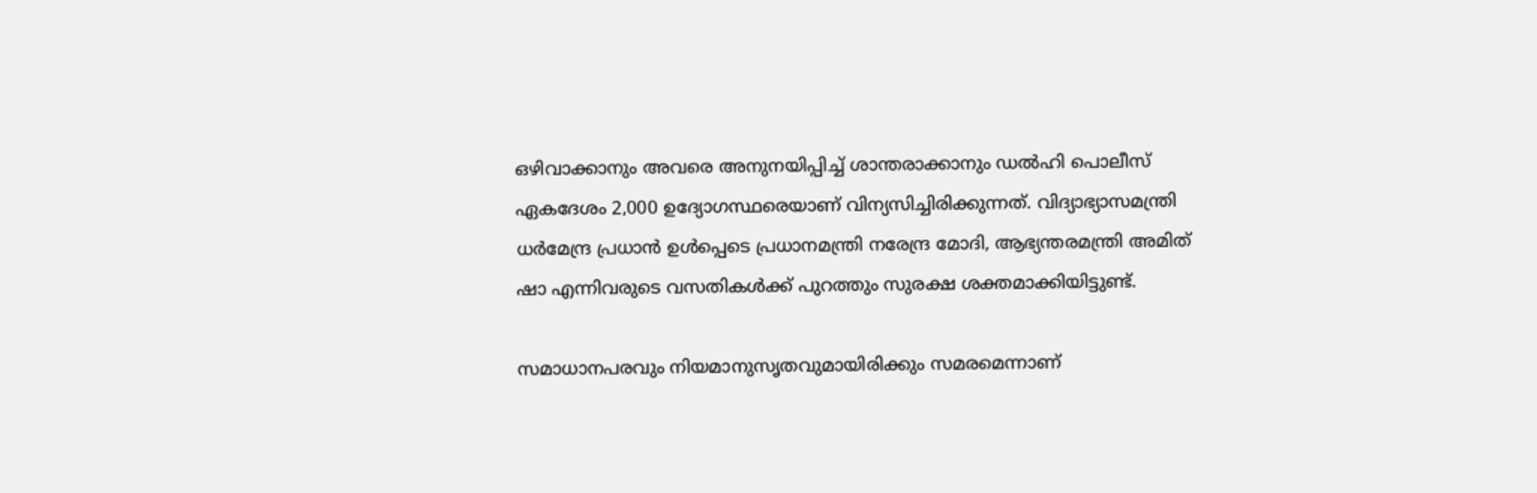ഒഴിവാക്കാനും അവരെ അനുനയിപ്പിച്ച് ശാന്തരാക്കാനും ഡൽഹി പൊലീസ് ഏകദേശം 2,000 ഉദ്യോഗസ്ഥരെയാണ് വിന്യസിച്ചിരിക്കുന്നത്. വിദ്യാഭ്യാസമന്ത്രി ധർമേന്ദ്ര പ്രധാൻ ഉൾപ്പെടെ പ്രധാനമന്ത്രി നരേന്ദ്ര മോദി, ആഭ്യന്തരമന്ത്രി അമിത് ഷാ എന്നിവരുടെ വസതികൾക്ക് പുറത്തും സുരക്ഷ ശക്തമാക്കിയിട്ടുണ്ട്.

സമാധാനപരവും നിയമാനുസൃതവുമായിരിക്കും സമരമെന്നാണ്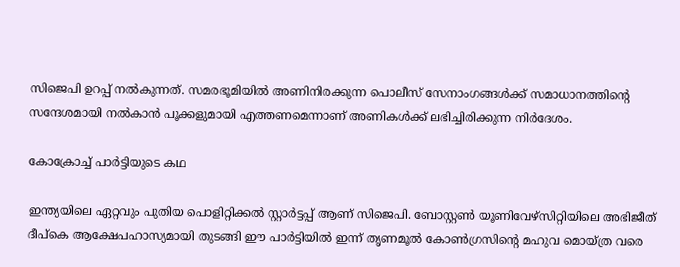സിജെപി ഉറപ്പ് നൽകുന്നത്. സമരഭൂമിയിൽ അണിനിരക്കുന്ന പൊലീസ് സേനാംഗങ്ങൾക്ക് സമാധാനത്തിന്റെ സന്ദേശമായി നൽകാൻ പൂക്കളുമായി എത്തണമെന്നാണ് അണികൾക്ക് ലഭിച്ചിരിക്കുന്ന നിർദേശം.

കോക്രോച്ച് പാർട്ടിയുടെ കഥ

ഇന്ത്യയിലെ ഏറ്റവും പുതിയ പൊളിറ്റിക്കൽ സ്റ്റാർട്ടപ്പ് ആണ് സിജെപി. ബോസ്റ്റൺ യൂണിവേഴ്സിറ്റിയിലെ അഭിജീത് ദീപ്കെ ആക്ഷേപഹാസ്യമായി തുടങ്ങി ഈ പാർട്ടിയിൽ ഇന്ന് തൃണമൂൽ കോൺഗ്രസിന്റെ മഹുവ മൊയ്ത്ര വരെ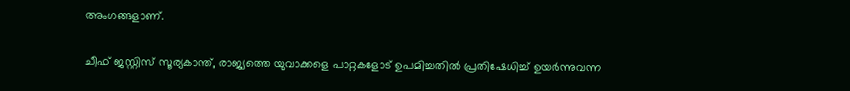അംഗങ്ങളാണ്.

ചീഫ് ജസ്റ്റിസ് സൂര്യകാന്ത്, രാജ്യത്തെ യുവാക്കളെ പാറ്റകളോട് ഉപമിച്ചതിൽ പ്രതിഷേധിച്ച് ഉയർന്നുവന്ന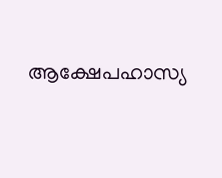ആക്ഷേപഹാസ്യ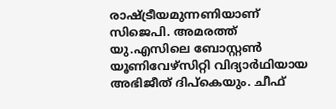രാഷ്ട്രീയമുന്നണിയാണ് സിജെപി. അമരത്ത് യു.എസിലെ ബോസ്റ്റൺ യൂണിവേഴ്സിറ്റി വിദ്യാർഥിയായ അഭിജീത് ദിപ്കെയും. ചീഫ്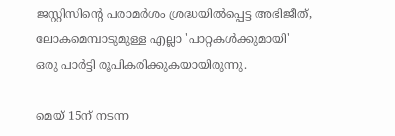ജസ്റ്റിസിന്റെ പരാമർശം ശ്രദ്ധയിൽപ്പെട്ട അഭിജീത്, ലോകമെമ്പാടുമുള്ള എല്ലാ 'പാറ്റകൾക്കുമായി' ഒരു പാർട്ടി രൂപികരിക്കുകയായിരുന്നു.

മെയ് 15ന് നടന്ന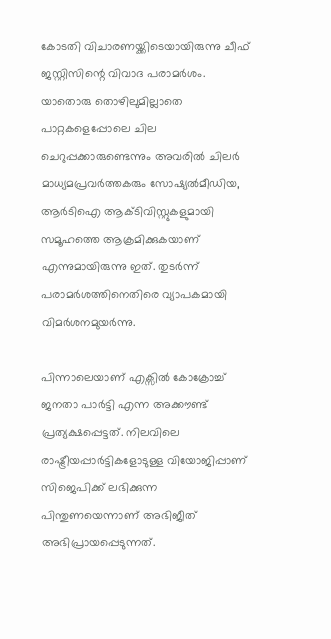കോടതി വിചാരണയ്ക്കിടെയായിരുന്നു ചീഫ് ജസ്റ്റിസിന്റെ വിവാദ പരാമർശം. യാതൊരു തൊഴിലുമില്ലാതെ പാറ്റകളെപ്പോലെ ചില ചെറുപ്പക്കാരുണ്ടെന്നും അവരിൽ ചിലർ മാധ്യമപ്രവർത്തകരും സോഷ്യൽമീഡിയ, ആർടിഐ ആക്ടിവിസ്റ്റുകളുമായി സമൂഹത്തെ ആക്രമിക്കുകയാണ് എന്നുമായിരുന്നു ഇത്. തുടർന്ന് പരാമർശത്തിനെതിരെ വ്യാപകമായി വിമർശനമുയർന്നു.

പിന്നാലെയാണ് എക്സിൽ കോക്രോച്ച് ജനതാ പാർട്ടി എന്ന അക്കൗണ്ട് പ്രത്യക്ഷപ്പെട്ടത്. നിലവിലെ രാഷ്ട്രീയപ്പാർട്ടികളോടുള്ള വിയോജിപ്പാണ് സിജെപിക്ക് ലഭിക്കുന്ന പിന്തുണയെന്നാണ് അഭിജീത് അഭിപ്രായപ്പെടുന്നത്.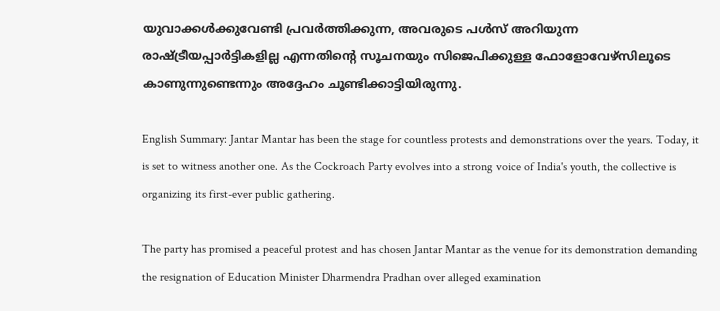യുവാക്കൾക്കുവേണ്ടി പ്രവർത്തിക്കുന്ന, അവരുടെ പൾസ് അറിയുന്ന രാഷ്ട്രീയപ്പാർട്ടികളില്ല എന്നതിന്റെ സൂചനയും സിജെപിക്കുള്ള ഫോളോവേഴ്സിലൂടെ കാണുന്നുണ്ടെന്നും അദ്ദേഹം ചൂണ്ടിക്കാട്ടിയിരുന്നു.

English Summary: Jantar Mantar has been the stage for countless protests and demonstrations over the years. Today, it is set to witness another one. As the Cockroach Party evolves into a strong voice of India's youth, the collective is organizing its first-ever public gathering.

The party has promised a peaceful protest and has chosen Jantar Mantar as the venue for its demonstration demanding the resignation of Education Minister Dharmendra Pradhan over alleged examination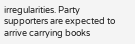irregularities. Party supporters are expected to arrive carrying books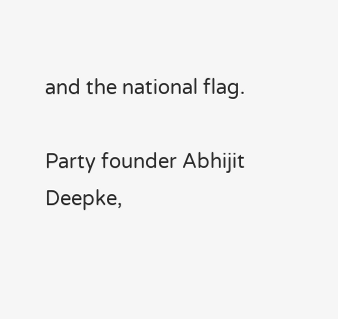and the national flag.

Party founder Abhijit Deepke,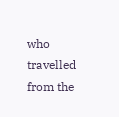who travelled from the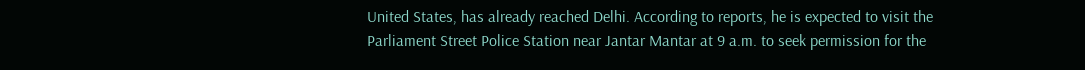United States, has already reached Delhi. According to reports, he is expected to visit the Parliament Street Police Station near Jantar Mantar at 9 a.m. to seek permission for the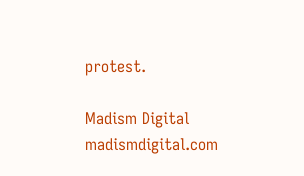protest.

Madism Digital
madismdigital.com